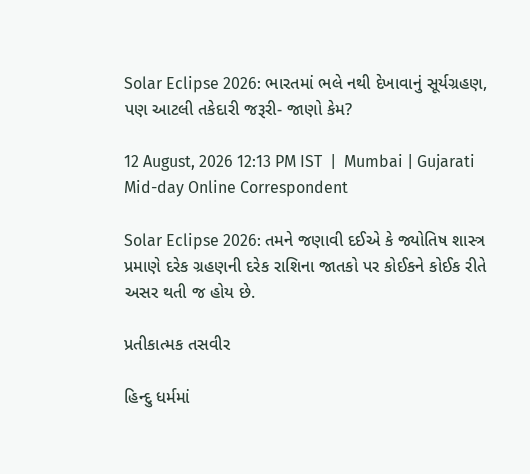Solar Eclipse 2026: ભારતમાં ભલે નથી દેખાવાનું સૂર્યગ્રહણ, પણ આટલી તકેદારી જરૂરી- જાણો કેમ?

12 August, 2026 12:13 PM IST  |  Mumbai | Gujarati Mid-day Online Correspondent

Solar Eclipse 2026: તમને જણાવી દઈએ કે જ્યોતિષ શાસ્ત્ર પ્રમાણે દરેક ગ્રહણની દરેક રાશિના જાતકો પર કોઈકને કોઈક રીતે અસર થતી જ હોય છે.

પ્રતીકાત્મક તસવીર

હિન્દુ ધર્મમાં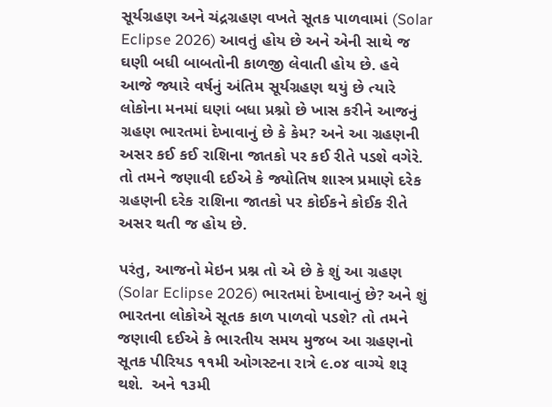સૂર્યગ્રહણ અને ચંદ્રગ્રહણ વખતે સૂતક પાળવામાં (Solar Eclipse 2026) આવતું હોય છે અને એની સાથે જ ઘણી બધી બાબતોની કાળજી લેવાતી હોય છે. હવે આજે જ્યારે વર્ષનું અંતિમ સૂર્યગ્રહણ થયું છે ત્યારે લોકોના મનમાં ઘણાં બધા પ્રશ્નો છે ખાસ કરીને આજનું ગ્રહણ ભારતમાં દેખાવાનું છે કે કેમ? અને આ ગ્રહણની અસર કઈ કઈ રાશિના જાતકો પર કઈ રીતે પડશે વગેરે. તો તમને જણાવી દઈએ કે જ્યોતિષ શાસ્ત્ર પ્રમાણે દરેક ગ્રહણની દરેક રાશિના જાતકો પર કોઈકને કોઈક રીતે અસર થતી જ હોય છે.

પરંતુ, આજનો મેઇન પ્રશ્ન તો એ છે કે શું આ ગ્રહણ (Solar Eclipse 2026) ભારતમાં દેખાવાનું છે? અને શું ભારતના લોકોએ સૂતક કાળ પાળવો પડશે? તો તમને જણાવી દઈએ કે ભારતીય સમય મુજબ આ ગ્રહણનો સૂતક પીરિયડ ૧૧મી ઓગસ્ટના રાત્રે ૯.૦૪ વાગ્યે શરૂ થશે.  અને ૧૩મી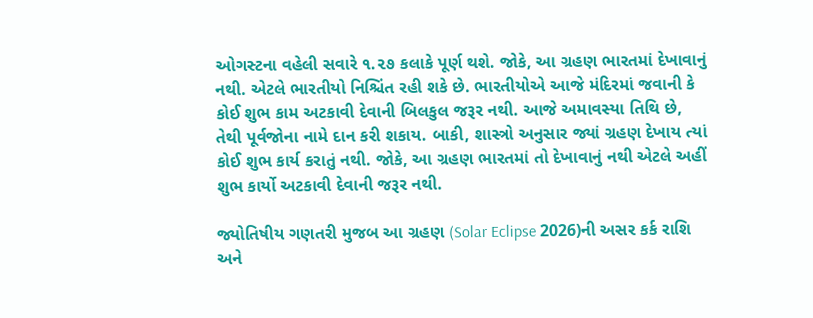ઓગસ્ટના વહેલી સવારે ૧.૨૭ કલાકે પૂર્ણ થશે. જોકે, આ ગ્રહણ ભારતમાં દેખાવાનું નથી. એટલે ભારતીયો નિશ્ચિંત રહી શકે છે. ભારતીયોએ આજે મંદિરમાં જવાની કે કોઈ શુભ કામ અટકાવી દેવાની બિલકુલ જરૂર નથી. આજે અમાવસ્યા તિથિ છે, તેથી પૂર્વજોના નામે દાન કરી શકાય. બાકી, શાસ્ત્રો અનુસાર જ્યાં ગ્રહણ દેખાય ત્યાં કોઈ શુભ કાર્ય કરાતું નથી. જોકે, આ ગ્રહણ ભારતમાં તો દેખાવાનું નથી એટલે અહીં શુભ કાર્યો અટકાવી દેવાની જરૂર નથી.

જ્યોતિષીય ગણતરી મુજબ આ ગ્રહણ (Solar Eclipse 2026)ની અસર કર્ક રાશિ અને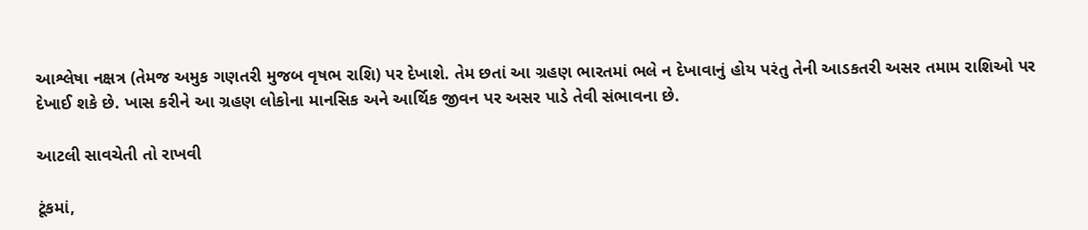આશ્લેષા નક્ષત્ર (તેમજ અમુક ગણતરી મુજબ વૃષભ રાશિ) પર દેખાશે. તેમ છતાં આ ગ્રહણ ભારતમાં ભલે ન દેખાવાનું હોય પરંતુ તેની આડકતરી અસર તમામ રાશિઓ પર દેખાઈ શકે છે. ખાસ કરીને આ ગ્રહણ લોકોના માનસિક અને આર્થિક જીવન પર અસર પાડે તેવી સંભાવના છે.

આટલી સાવચેતી તો રાખવી

ટૂંકમાં,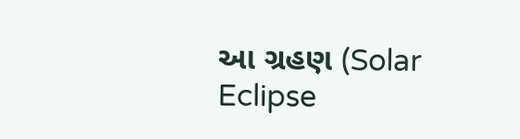આ ગ્રહણ (Solar Eclipse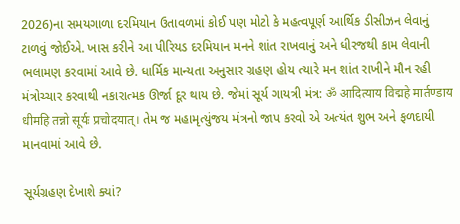2026)ના સમયગાળા દરમિયાન ઉતાવળમાં કોઈ પણ મોટો કે મહત્વપૂર્ણ આર્થિક ડીસીઝન લેવાનું ટાળવું જોઈએ. ખાસ કરીને આ પીરિયડ દરમિયાન મનને શાંત રાખવાનું અને ધીરજથી કામ લેવાની ભલામણ કરવામાં આવે છે. ધાર્મિક માન્યતા અનુસાર ગ્રહણ હોય ત્યારે મન શાંત રાખીને મૌન રહી મંત્રોચ્ચાર કરવાથી નકારાત્મક ઊર્જા દૂર થાય છે. જેમાં સૂર્ય ગાયત્રી મંત્ર: ॐ आदित्याय विद्महे मार्तण्डाय धीमहि तन्नो सूर्यः प्रचोदयात्। તેમ જ મહામૃત્યુંજય મંત્રનો જાપ કરવો એ અત્યંત શુભ અને ફળદાયી માનવામાં આવે છે.

સૂર્યગ્રહણ દેખાશે ક્યાં?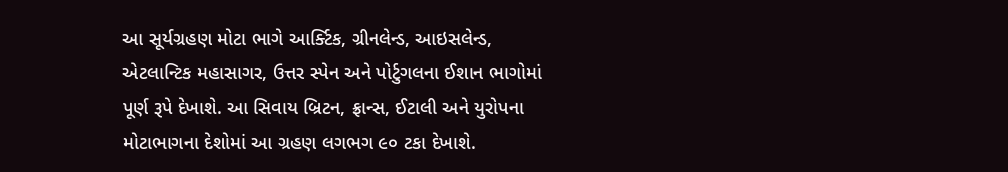આ સૂર્યગ્રહણ મોટા ભાગે આર્ક્ટિક, ગ્રીનલેન્ડ, આઇસલેન્ડ, એટલાન્ટિક મહાસાગર, ઉત્તર સ્પેન અને પોર્ટુગલના ઈશાન ભાગોમાં પૂર્ણ રૂપે દેખાશે. આ સિવાય બ્રિટન, ફ્રાન્સ, ઈટાલી અને યુરોપના મોટાભાગના દેશોમાં આ ગ્રહણ લગભગ ૯૦ ટકા દેખાશે.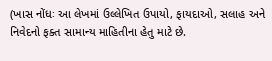(ખાસ નોંધઃ આ લેખમાં ઉલ્લેખિત ઉપાયો, ફાયદાઓ, સલાહ અને નિવેદનો ફક્ત સામાન્ય માહિતીના હેતુ માટે છે.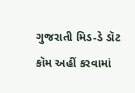ગુજરાતી મિડ-ડે ડૉટ કૉમ અહીં કરવામાં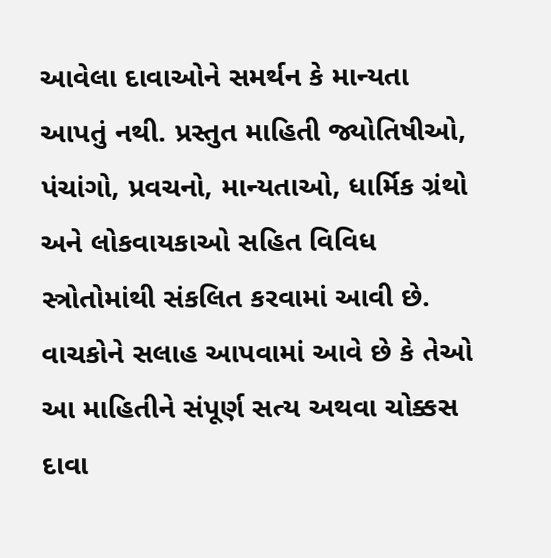આવેલા દાવાઓને સમર્થન કે માન્યતા આપતું નથી. પ્રસ્તુત માહિતી જ્યોતિષીઓ, પંચાંગો, પ્રવચનો, માન્યતાઓ, ધાર્મિક ગ્રંથો અને લોકવાયકાઓ સહિત વિવિધ સ્ત્રોતોમાંથી સંકલિત કરવામાં આવી છે. વાચકોને સલાહ આપવામાં આવે છે કે તેઓ આ માહિતીને સંપૂર્ણ સત્ય અથવા ચોક્કસ દાવા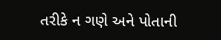તરીકે ન ગણે અને પોતાની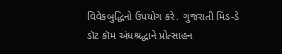વિવેકબુદ્ધિનો ઉપયોગ કરે. ગુજરાતી મિડ-ડે ડૉટ કૉમ અંધશ્રદ્ધાને પ્રોત્સાહન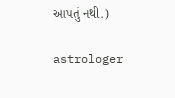આપતું નથી.)

astrologer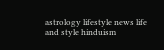astrology lifestyle news life and style hinduism